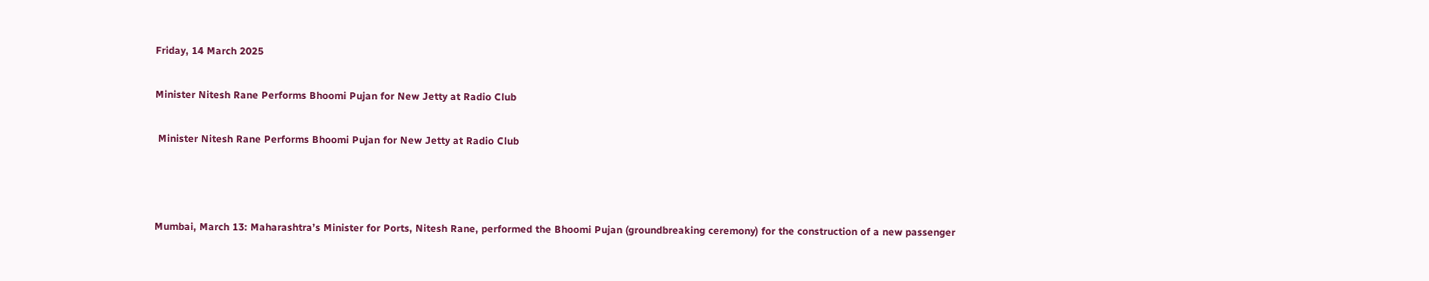Friday, 14 March 2025

Minister Nitesh Rane Performs Bhoomi Pujan for New Jetty at Radio Club

 Minister Nitesh Rane Performs Bhoomi Pujan for New Jetty at Radio Club



Mumbai, March 13: Maharashtra’s Minister for Ports, Nitesh Rane, performed the Bhoomi Pujan (groundbreaking ceremony) for the construction of a new passenger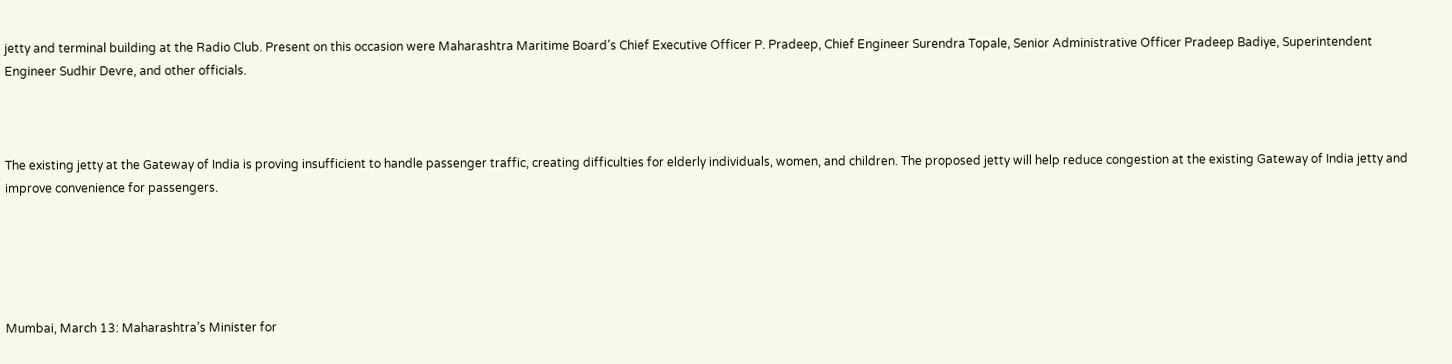jetty and terminal building at the Radio Club. Present on this occasion were Maharashtra Maritime Board’s Chief Executive Officer P. Pradeep, Chief Engineer Surendra Topale, Senior Administrative Officer Pradeep Badiye, Superintendent Engineer Sudhir Devre, and other officials.



The existing jetty at the Gateway of India is proving insufficient to handle passenger traffic, creating difficulties for elderly individuals, women, and children. The proposed jetty will help reduce congestion at the existing Gateway of India jetty and improve convenience for passengers.





Mumbai, March 13: Maharashtra’s Minister for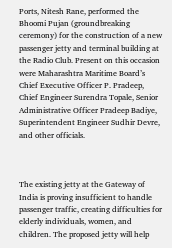Ports, Nitesh Rane, performed the Bhoomi Pujan (groundbreaking ceremony) for the construction of a new passenger jetty and terminal building at the Radio Club. Present on this occasion were Maharashtra Maritime Board’s Chief Executive Officer P. Pradeep, Chief Engineer Surendra Topale, Senior Administrative Officer Pradeep Badiye, Superintendent Engineer Sudhir Devre, and other officials.



The existing jetty at the Gateway of India is proving insufficient to handle passenger traffic, creating difficulties for elderly individuals, women, and children. The proposed jetty will help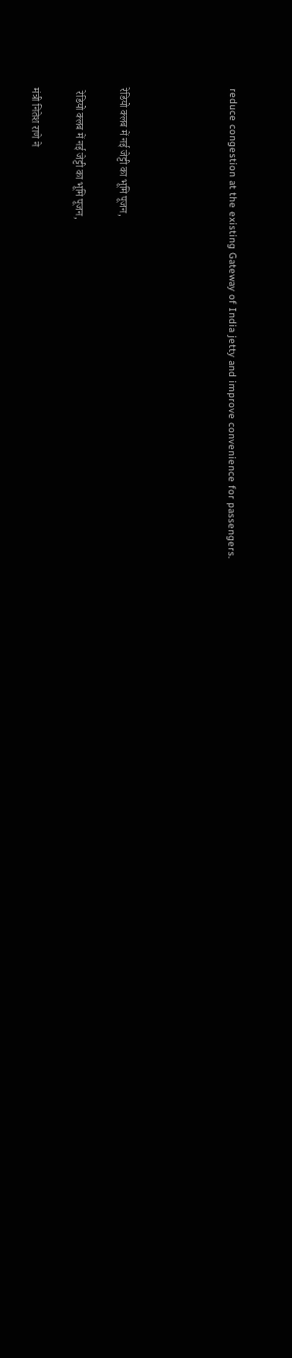reduce congestion at the existing Gateway of India jetty and improve convenience for passengers.




रेडियो क्लब में नई जेट्टी का भूमि पूजन,

 रेडियो क्लब में नई जेट्टी का भूमि पूजन,

मंत्री नितेश राणे ने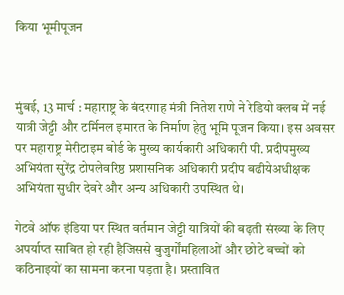किया भूमीपूजन



मुंबई, 13 मार्च : महाराष्ट्र के बंदरगाह मंत्री नितेश राणे ने रेडियो क्लब में नई यात्री जेट्टी और टर्मिनल इमारत के निर्माण हेतु भूमि पूजन किया। इस अवसर पर महाराष्ट्र मेरीटाइम बोर्ड के मुख्य कार्यकारी अधिकारी पी. प्रदीपमुख्य अभियंता सुरेंद्र टोपलेवरिष्ठ प्रशासनिक अधिकारी प्रदीप बढीयेअधीक्षक अभियंता सुधीर देवरे और अन्य अधिकारी उपस्थित थे।

गेटवे ऑफ इंडिया पर स्थित वर्तमान जेट्टी यात्रियों की बढ़ती संख्या के लिए अपर्याप्त साबित हो रही हैजिससे बुजुर्गोंमहिलाओं और छोटे बच्चों को कठिनाइयों का सामना करना पड़ता है। प्रस्तावित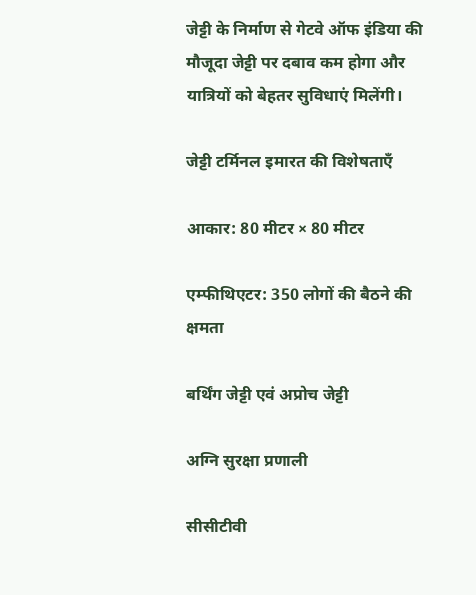जेट्टी के निर्माण से गेटवे ऑफ इंडिया की मौजूदा जेट्टी पर दबाव कम होगा और यात्रियों को बेहतर सुविधाएं मिलेंगी।

जेट्टी टर्मिनल इमारत की विशेषताएँ

आकार: 80 मीटर × 80 मीटर

एम्फीथिएटर: 350 लोगों की बैठने की क्षमता

बर्थिंग जेट्टी एवं अप्रोच जेट्टी

अग्नि सुरक्षा प्रणाली

सीसीटीवी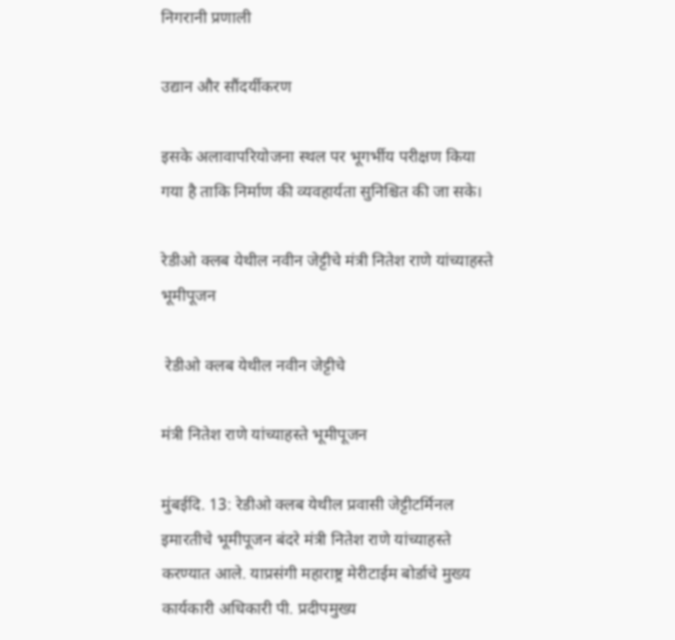निगरानी प्रणाली

उद्यान और सौंदर्यीकरण

इसके अलावापरियोजना स्थल पर भूगर्भीय परीक्षण किया गया है ताकि निर्माण की व्यवहार्यता सुनिश्चित की जा सके।

रेडीओ क्लब येथील नवीन जेट्टीचे मंत्री नितेश राणे यांच्याहस्ते भूमीपूजन

 रेडीओ क्लब येथील नवीन जेट्टीचे

मंत्री नितेश राणे यांच्याहस्ते भूमीपूजन

मुंबईदि. 13: रेडीओ क्लब येथील प्रवासी जेट्टीटर्मिनल इमारतीचे भूमीपूजन बंदरे मंत्री नितेश राणे यांच्याहस्ते करण्यात आले. याप्रसंगी महाराष्ट्र मेरीटाईम बोर्डाचे मुख्य कार्यकारी अधिकारी पी. प्रदीपमुख्य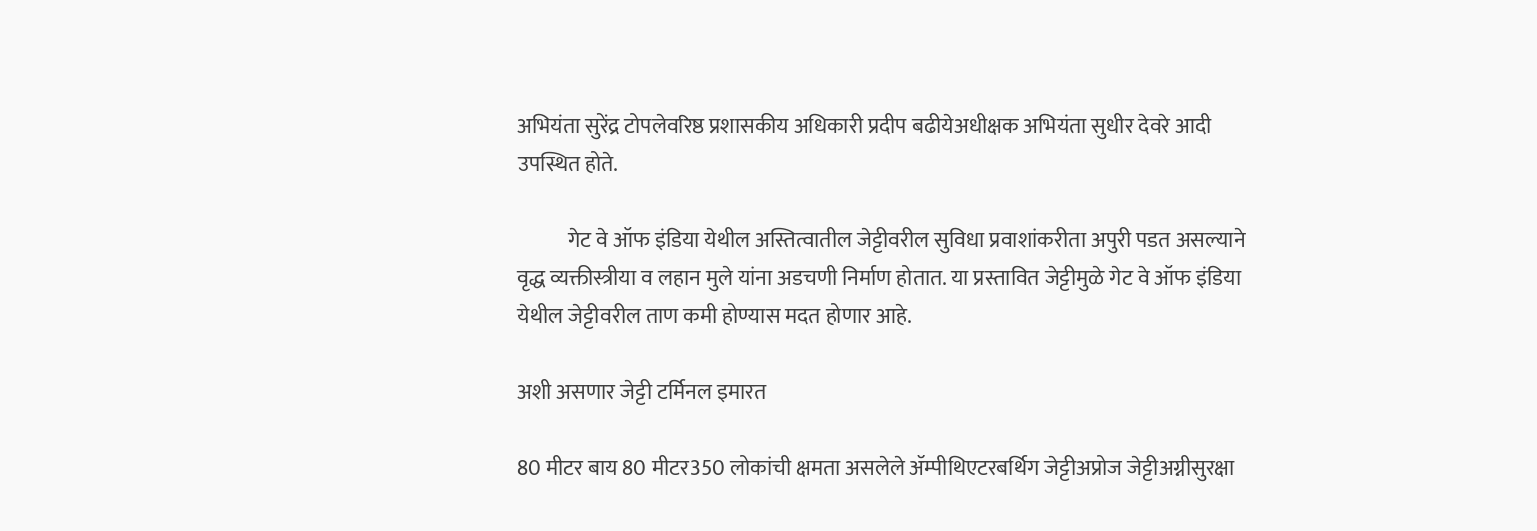अभियंता सुरेंद्र टोपलेवरिष्ठ प्रशासकीय अधिकारी प्रदीप बढीयेअधीक्षक अभियंता सुधीर देवरे आदी उपस्थित होते.

            गेट वे ऑफ इंडिया येथील अस्तित्वातील जेट्टीवरील सुविधा प्रवाशांकरीता अपुरी पडत असल्याने वृद्ध व्यक्तीस्त्रीया व लहान मुले यांना अडचणी निर्माण होतात. या प्रस्तावित जेट्टीमुळे गेट वे ऑफ इंडिया येथील जेट्टीवरील ताण कमी होण्यास मदत होणार आहे.

अशी असणार जेट्टी टर्मिनल इमारत

80 मीटर बाय 80 मीटर350 लोकांची क्षमता असलेले ॲम्पीथिएटरबर्थिग जेट्टीअप्रोज जेट्टीअग्नीसुरक्षा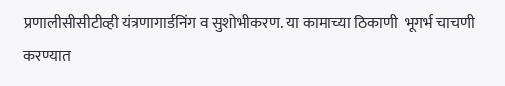प्रणालीसीसीटीव्ही यंत्रणागार्डनिंग व सुशोभीकरण. या कामाच्या ठिकाणी  भूगर्भ चाचणी करण्यात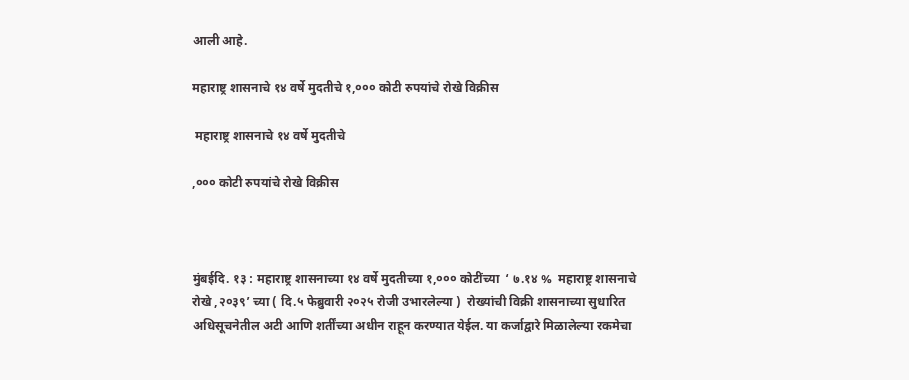आली आहे.

महाराष्ट्र शासनाचे १४ वर्षे मुदतीचे १,००० कोटी रुपयांचे रोखे विक्रीस

 महाराष्ट्र शासनाचे १४ वर्षे मुदतीचे

,००० कोटी रुपयांचे रोखे विक्रीस



मुंबईदि. १३ : महाराष्ट्र शासनाच्या १४ वर्षे मुदतीच्या १,००० कोटींच्या  ‘ ७.१४ %  महाराष्ट्र शासनाचे रोखे ,२०३९’ च्या ( दि.५ फेब्रुवारी २०२५ रोजी उभारलेल्या )  रोख्यांची विक्री शासनाच्या सुधारित अधिसूचनेतील अटी आणि शर्तींच्या अधीन राहून करण्यात येईल. या कर्जाद्वारे मिळालेल्या रकमेचा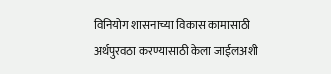विनियोग शासनाच्या विकास कामासाठी अर्थपुरवठा करण्यासाठी केला जाईलअशी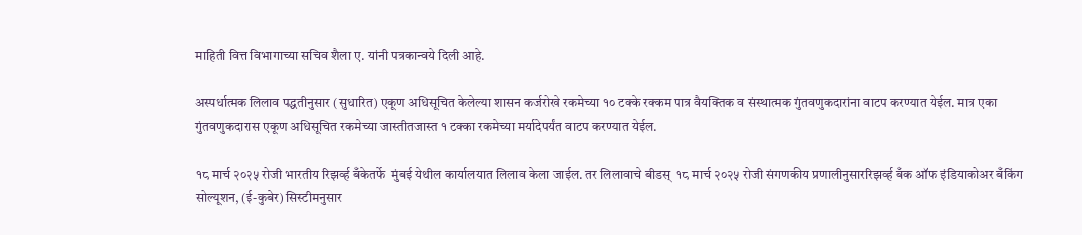माहिती वित्त विभागाच्या सचिव शैला ए. यांनी पत्रकान्वये दिली आहे.

अस्पर्धात्मक लिलाव पद्धतीनुसार (सुधारित) एकूण अधिसूचित केलेल्या शासन कर्जरोखे रकमेच्या १० टक्के रक्कम पात्र वैयक्तिक व संस्थात्मक गुंतवणुकदारांना वाटप करण्यात येईल. मात्र एका गुंतवणुकदारास एकूण अधिसूचित रकमेच्या जास्तीतजास्त १ टक्का रकमेच्या मर्यादेपर्यंत वाटप करण्यात येईल.

१८ मार्च २०२५ रोजी भारतीय रिझर्व्ह बँकेतर्फे  मुंबई येथील कार्यालयात लिलाव केला जाईल. तर लिलावाचे बीडस्  १८ मार्च २०२५ रोजी संगणकीय प्रणालीनुसाररिझर्व्ह बँक ऑफ इंडियाकोअर बँकिंग सोल्यूशन, (ई-कुबेर) सिस्टीमनुसार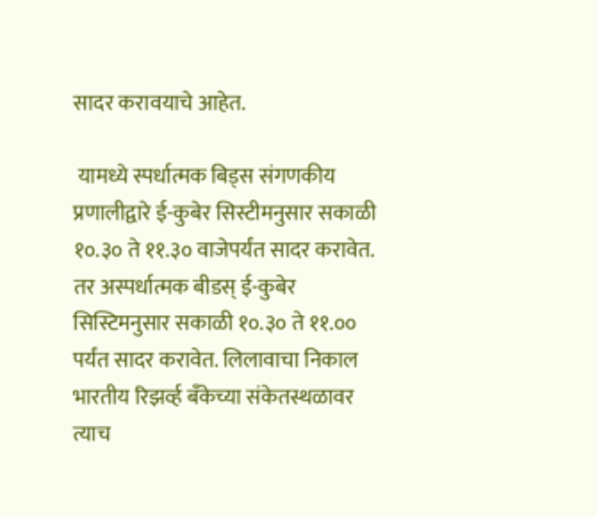सादर करावयाचे आहेत.

 यामध्ये स्पर्धात्मक बिड्स संगणकीय प्रणालीद्वारे ई-कुबेर सिस्टीमनुसार सकाळी  १०.३० ते ११.३० वाजेपर्यंत सादर करावेत. तर अस्पर्धात्मक बीडस् ई-कुबेर सिस्टिमनुसार सकाळी १०.३० ते ११.०० पर्यंत सादर करावेत. लिलावाचा निकाल भारतीय रिझर्व्ह बँकेच्या संकेतस्थळावर त्याच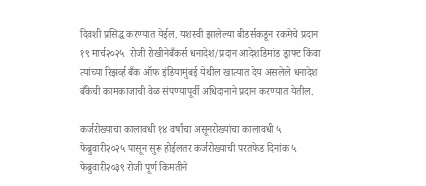दिवशी प्रसिद्ध करण्यात येईल. यशस्वी झालेल्या बीडर्सकडून रकमेचे प्रदान १९ मार्च२०२५  रोजी रोखीनेबँकर्स धनादेश/प्रदान आदेशडिमांड ड्राफ्ट किंवा त्यांच्या रिझर्व्ह बँक ऑफ इंडियामुंबई येथील खात्यात देय असलेले धनादेश बँकेची कामकाजाची वेळ संपण्यापूर्वी अधिदानाने प्रदान करण्यात येतील.

कर्जरोख्याचा कालावधी १४ वर्षांचा असूनरोख्यांचा कालावधी ५ फेब्रुवारी२०२५ पासून सुरू होईलतर कर्जरोख्याची परतफेड दिनांक ५ फेब्रुवारी२०३९ रोजी पूर्ण किमतीने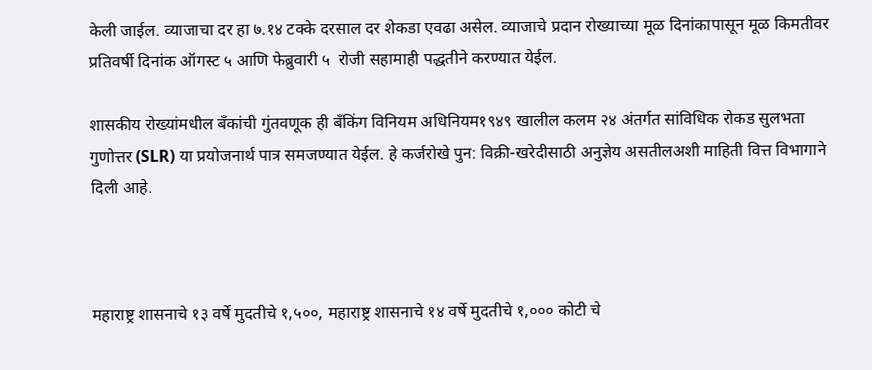केली जाईल. व्याजाचा दर हा ७.१४ टक्के दरसाल दर शेकडा एवढा असेल. व्याजाचे प्रदान रोख्याच्या मूळ दिनांकापासून मूळ किमतीवर प्रतिवर्षी दिनांक ऑगस्ट ५ आणि फेब्रुवारी ५  रोजी सहामाही पद्धतीने करण्यात येईल.

शासकीय रोख्यांमधील बँकांची गुंतवणूक ही बँकिंग विनियम अधिनियम१९४९ खालील कलम २४ अंतर्गत सांविधिक रोकड सुलभता गुणोत्तर (SLR) या प्रयोजनार्थ पात्र समजण्यात येईल. हे कर्जरोखे पुन: विक्री-खरेदीसाठी अनुज्ञेय असतीलअशी माहिती वित्त विभागाने दिली आहे.



महाराष्ट्र शासनाचे १३ वर्षे मुदतीचे १,५००, महाराष्ट्र शासनाचे १४ वर्षे मुदतीचे १,००० कोटी चे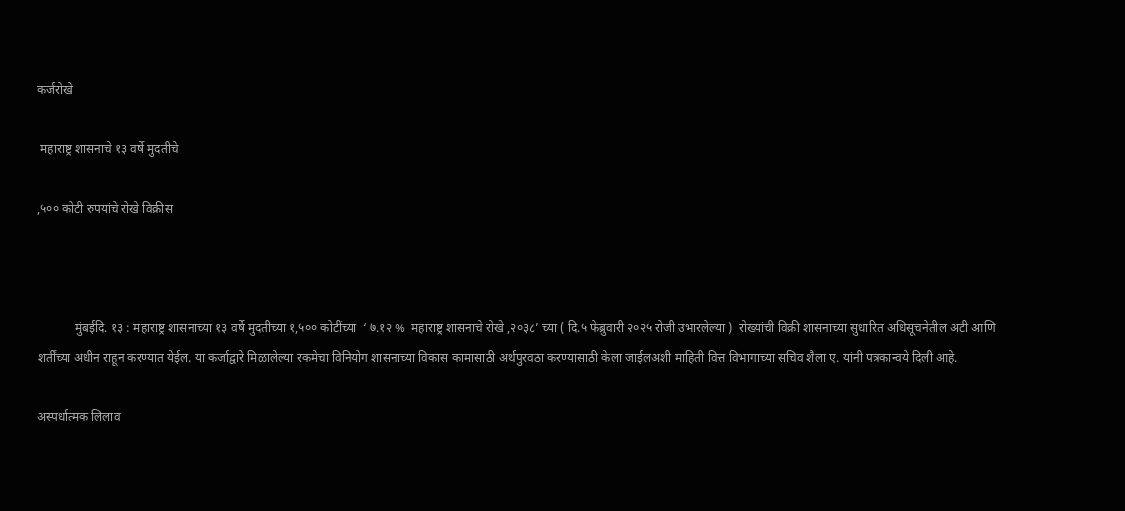कर्जरोखे

 महाराष्ट्र शासनाचे १३ वर्षे मुदतीचे

,५०० कोटी रुपयांचे रोखे विक्रीस



            मुंबईदि. १३ : महाराष्ट्र शासनाच्या १३ वर्षे मुदतीच्या १,५०० कोटींच्या  ‘ ७.१२ %  महाराष्ट्र शासनाचे रोखे ,२०३८’ च्या ( दि.५ फेब्रुवारी २०२५ रोजी उभारलेल्या )  रोख्यांची विक्री शासनाच्या सुधारित अधिसूचनेतील अटी आणि शर्तींच्या अधीन राहून करण्यात येईल. या कर्जाद्वारे मिळालेल्या रकमेचा विनियोग शासनाच्या विकास कामासाठी अर्थपुरवठा करण्यासाठी केला जाईलअशी माहिती वित्त विभागाच्या सचिव शैला ए. यांनी पत्रकान्वये दिली आहे.

अस्पर्धात्मक लिलाव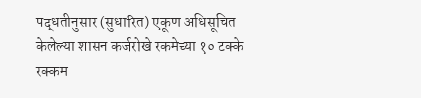पद्धतीनुसार (सुधारित) एकूण अधिसूचित केलेल्या शासन कर्जरोखे रकमेच्या १० टक्के रक्कम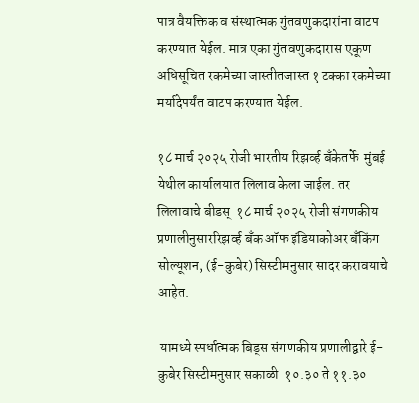पात्र वैयक्तिक व संस्थात्मक गुंतवणुकदारांना वाटप करण्यात येईल. मात्र एका गुंतवणुकदारास एकूण अधिसूचित रकमेच्या जास्तीतजास्त १ टक्का रकमेच्या मर्यादेपर्यंत वाटप करण्यात येईल.

१८ मार्च २०२५ रोजी भारतीय रिझर्व्ह बँकेतर्फे  मुंबई येथील कार्यालयात लिलाव केला जाईल. तर लिलावाचे बीडस्  १८ मार्च २०२५ रोजी संगणकीय प्रणालीनुसाररिझर्व्ह बँक ऑफ इंडियाकोअर बँकिंग सोल्यूशन, (ई-कुबेर) सिस्टीमनुसार सादर करावयाचे आहेत.

 यामध्ये स्पर्धात्मक बिड्स संगणकीय प्रणालीद्वारे ई-कुबेर सिस्टीमनुसार सकाळी  १०.३० ते ११.३०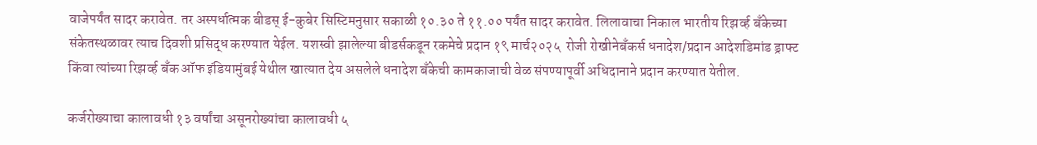वाजेपर्यंत सादर करावेत. तर अस्पर्धात्मक बीडस् ई-कुबेर सिस्टिमनुसार सकाळी १०.३० ते ११.०० पर्यंत सादर करावेत. लिलावाचा निकाल भारतीय रिझर्व्ह बँकेच्या संकेतस्थळावर त्याच दिवशी प्रसिद्ध करण्यात येईल. यशस्वी झालेल्या बीडर्सकडून रकमेचे प्रदान १९ मार्च२०२५  रोजी रोखीनेबँकर्स धनादेश/प्रदान आदेशडिमांड ड्राफ्ट किंवा त्यांच्या रिझर्व्ह बँक ऑफ इंडियामुंबई येथील खात्यात देय असलेले धनादेश बँकेची कामकाजाची वेळ संपण्यापूर्वी अधिदानाने प्रदान करण्यात येतील.

कर्जरोख्याचा कालावधी १३ वर्षांचा असूनरोख्यांचा कालावधी ५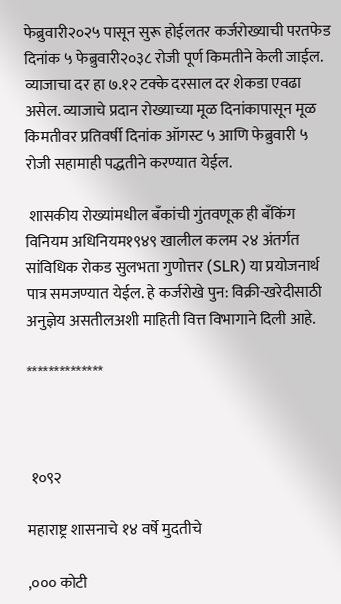फेब्रुवारी२०२५ पासून सुरू होईलतर कर्जरोख्याची परतफेड दिनांक ५ फेब्रुवारी२०३८ रोजी पूर्ण किमतीने केली जाईल. व्याजाचा दर हा ७.१२ टक्के दरसाल दर शेकडा एवढा असेल. व्याजाचे प्रदान रोख्याच्या मूळ दिनांकापासून मूळ किमतीवर प्रतिवर्षी दिनांक ऑगस्ट ५ आणि फेब्रुवारी ५  रोजी सहामाही पद्धतीने करण्यात येईल.

 शासकीय रोख्यांमधील बँकांची गुंतवणूक ही बँकिंग विनियम अधिनियम१९४९ खालील कलम २४ अंतर्गत सांविधिक रोकड सुलभता गुणोत्तर (SLR) या प्रयोजनार्थ पात्र समजण्यात येईल. हे कर्जरोखे पुन: विक्री-खरेदीसाठी अनुज्ञेय असतीलअशी माहिती वित्त विभागाने दिली आहे.

**************



 १०९२

महाराष्ट्र शासनाचे १४ वर्षे मुदतीचे

,००० कोटी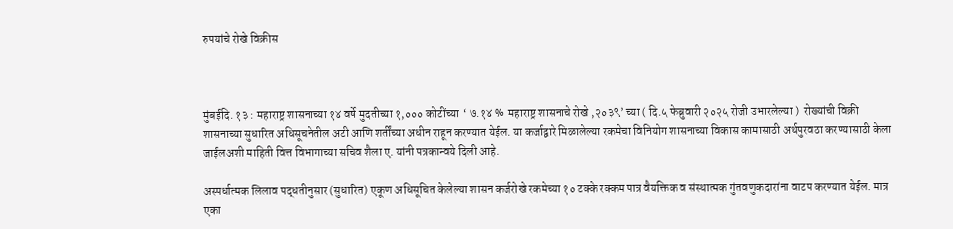रुपयांचे रोखे विक्रीस



मुंबईदि. १३ : महाराष्ट्र शासनाच्या १४ वर्षे मुदतीच्या १,००० कोटींच्या  ‘ ७.१४ %  महाराष्ट्र शासनाचे रोखे ,२०३९’ च्या ( दि.५ फेब्रुवारी २०२५ रोजी उभारलेल्या )  रोख्यांची विक्री शासनाच्या सुधारित अधिसूचनेतील अटी आणि शर्तींच्या अधीन राहून करण्यात येईल. या कर्जाद्वारे मिळालेल्या रकमेचा विनियोग शासनाच्या विकास कामासाठी अर्थपुरवठा करण्यासाठी केला जाईलअशी माहिती वित्त विभागाच्या सचिव शैला ए. यांनी पत्रकान्वये दिली आहे.

अस्पर्धात्मक लिलाव पद्धतीनुसार (सुधारित) एकूण अधिसूचित केलेल्या शासन कर्जरोखे रकमेच्या १० टक्के रक्कम पात्र वैयक्तिक व संस्थात्मक गुंतवणुकदारांना वाटप करण्यात येईल. मात्र एका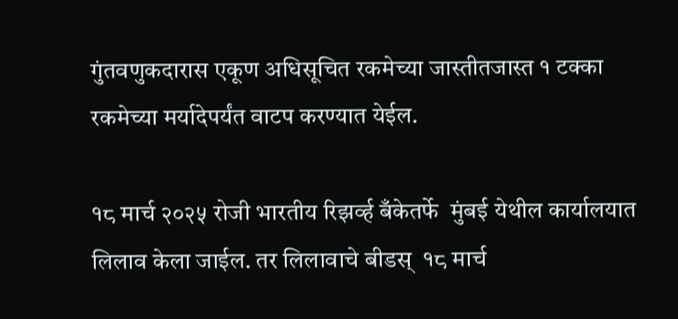गुंतवणुकदारास एकूण अधिसूचित रकमेच्या जास्तीतजास्त १ टक्का रकमेच्या मर्यादेपर्यंत वाटप करण्यात येईल.

१८ मार्च २०२५ रोजी भारतीय रिझर्व्ह बँकेतर्फे  मुंबई येथील कार्यालयात लिलाव केला जाईल. तर लिलावाचे बीडस्  १८ मार्च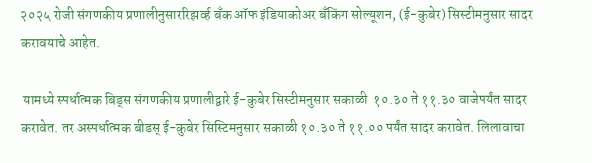२०२५ रोजी संगणकीय प्रणालीनुसाररिझर्व्ह बँक ऑफ इंडियाकोअर बँकिंग सोल्यूशन, (ई-कुबेर) सिस्टीमनुसार सादर करावयाचे आहेत.

 यामध्ये स्पर्धात्मक बिड्स संगणकीय प्रणालीद्वारे ई-कुबेर सिस्टीमनुसार सकाळी  १०.३० ते ११.३० वाजेपर्यंत सादर करावेत. तर अस्पर्धात्मक बीडस् ई-कुबेर सिस्टिमनुसार सकाळी १०.३० ते ११.०० पर्यंत सादर करावेत. लिलावाचा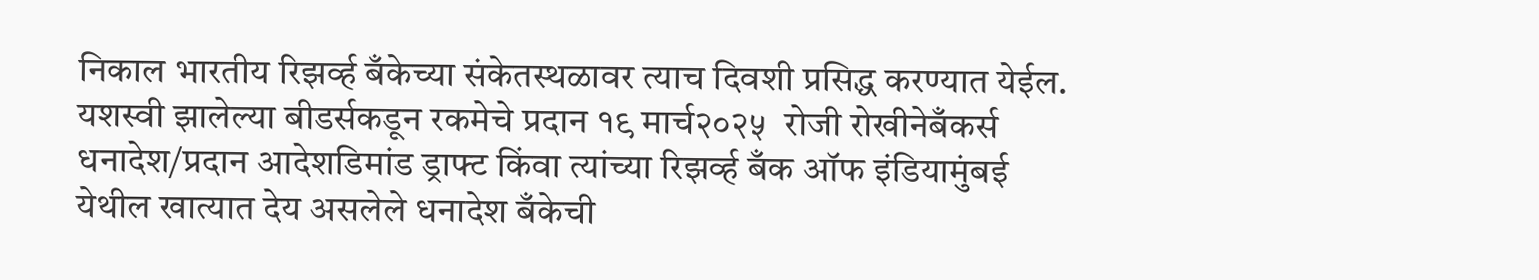निकाल भारतीय रिझर्व्ह बँकेच्या संकेतस्थळावर त्याच दिवशी प्रसिद्ध करण्यात येईल. यशस्वी झालेल्या बीडर्सकडून रकमेचे प्रदान १९ मार्च२०२५  रोजी रोखीनेबँकर्स धनादेश/प्रदान आदेशडिमांड ड्राफ्ट किंवा त्यांच्या रिझर्व्ह बँक ऑफ इंडियामुंबई येथील खात्यात देय असलेले धनादेश बँकेची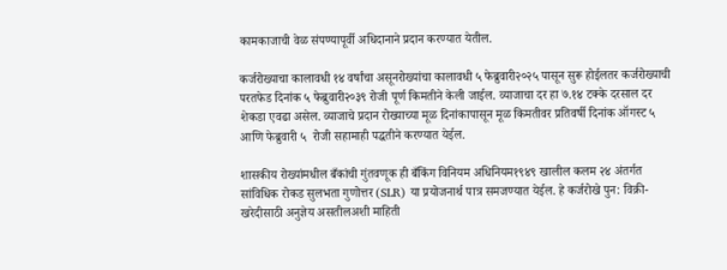कामकाजाची वेळ संपण्यापूर्वी अधिदानाने प्रदान करण्यात येतील.

कर्जरोख्याचा कालावधी १४ वर्षांचा असूनरोख्यांचा कालावधी ५ फेब्रुवारी२०२५ पासून सुरू होईलतर कर्जरोख्याची परतफेड दिनांक ५ फेब्रुवारी२०३९ रोजी पूर्ण किमतीने केली जाईल. व्याजाचा दर हा ७.१४ टक्के दरसाल दर शेकडा एवढा असेल. व्याजाचे प्रदान रोख्याच्या मूळ दिनांकापासून मूळ किमतीवर प्रतिवर्षी दिनांक ऑगस्ट ५ आणि फेब्रुवारी ५  रोजी सहामाही पद्धतीने करण्यात येईल.

शासकीय रोख्यांमधील बँकांची गुंतवणूक ही बँकिंग विनियम अधिनियम१९४९ खालील कलम २४ अंतर्गत सांविधिक रोकड सुलभता गुणोत्तर (SLR) या प्रयोजनार्थ पात्र समजण्यात येईल. हे कर्जरोखे पुन: विक्री-खरेदीसाठी अनुज्ञेय असतीलअशी माहिती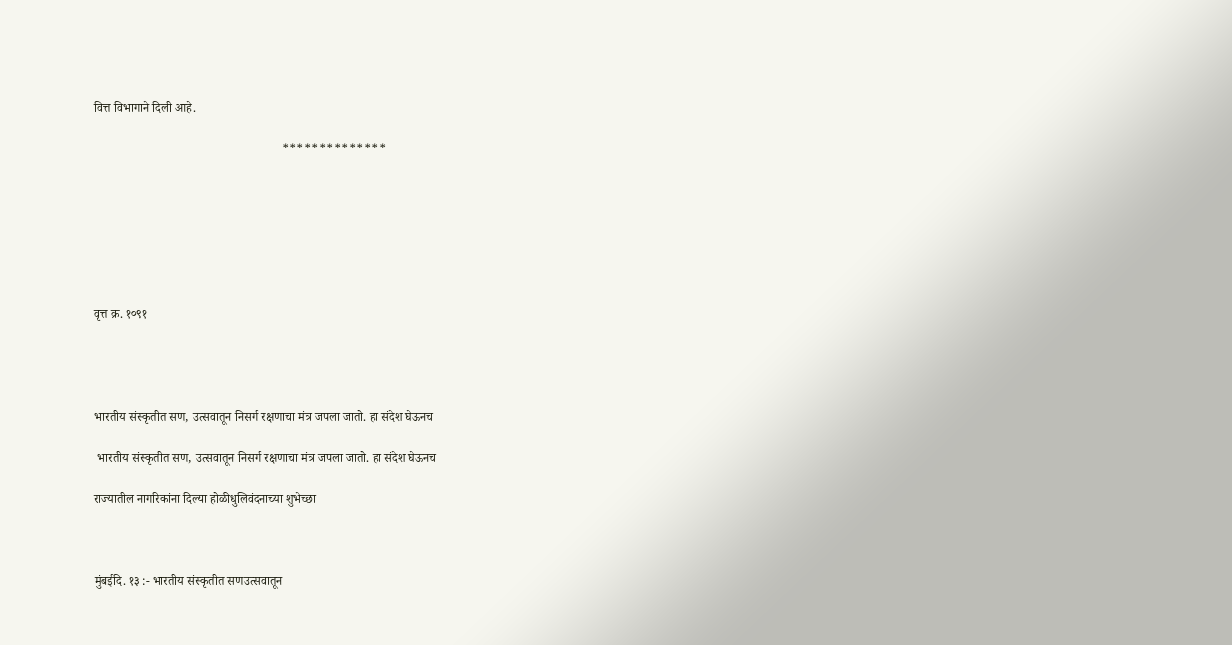वित्त विभागाने दिली आहे.

                                                            **************







वृत्त क्र. १०९१




भारतीय संस्कृतीत सण, उत्सवातून निसर्ग रक्षणाचा मंत्र जपला जातो. हा संदेश घेऊनच

 भारतीय संस्कृतीत सण, उत्सवातून निसर्ग रक्षणाचा मंत्र जपला जातो. हा संदेश घेऊनच

राज्यातील नागरिकांना दिल्या होळीधुलिवंदनाच्या शुभेच्छा



मुंबईदि. १३ :- भारतीय संस्कृतीत सणउत्सवातून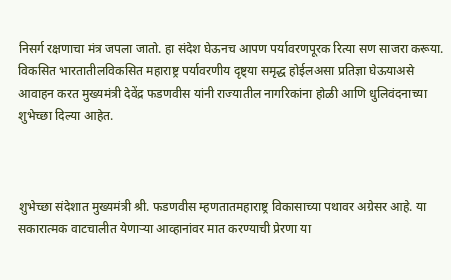निसर्ग रक्षणाचा मंत्र जपला जातो. हा संदेश घेऊनच आपण पर्यावरणपूरक रित्या सण साजरा करूया. विकसित भारतातीलविकसित महाराष्ट्र पर्यावरणीय दृष्ट्या समृद्ध होईलअसा प्रतिज्ञा घेऊयाअसे आवाहन करत मुख्यमंत्री देवेंद्र फडणवीस यांनी राज्यातील नागरिकांना होळी आणि धुलिवंदनाच्या शुभेच्छा दिल्या आहेत.



शुभेच्छा संदेशात मुख्यमंत्री श्री. फडणवीस म्हणतातमहाराष्ट्र विकासाच्या पथावर अग्रेसर आहे. या सकारात्मक वाटचालीत येणाऱ्या आव्हानांवर मात करण्याची प्रेरणा या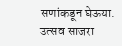सणांकडून घेऊया. उत्सव साजरा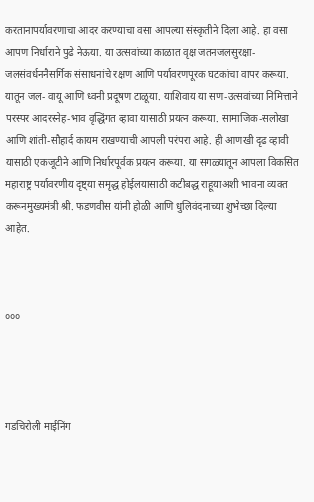करतानापर्यावरणाचा आदर करण्याचा वसा आपल्या संस्कृतीने दिला आहे. हा वसा आपण निर्धाराने पुढे नेऊया. या उत्सवांच्या काळात वृक्ष जतनजलसुरक्षा- जलसंवर्धननैसर्गिक संसाधनांचे रक्षण आणि पर्यावरणपूरक घटकांचा वापर करूया. यातून जल- वायू आणि ध्वनी प्रदूषण टाळूया. याशिवाय या सण-उत्सवांच्या निमित्ताने परस्पर आदरस्नेह-भाव वृद्धिंगत व्हावा यासाठी प्रयत्न करूया. सामाजिक-सलोखा आणि शांती-सौहार्द कायम राखण्याची आपली परंपरा आहे. ही आणखी दृढ व्हावी यासाठी एकजूटीने आणि निर्धारपूर्वक प्रयत्न करूया. या सगळ्यातून आपला विकसित महाराष्ट्र पर्यावरणीय दृष्ट्या समृद्ध होईलयासाठी कटीबद्ध राहूयाअशी भावना व्यक्त करूनमुख्यमंत्री श्री. फडणवीस यांनी होळी आणि धुलिवंदनाच्या शुभेच्छा दिल्या आहेत.



०००




गडचिरोली माईनिंग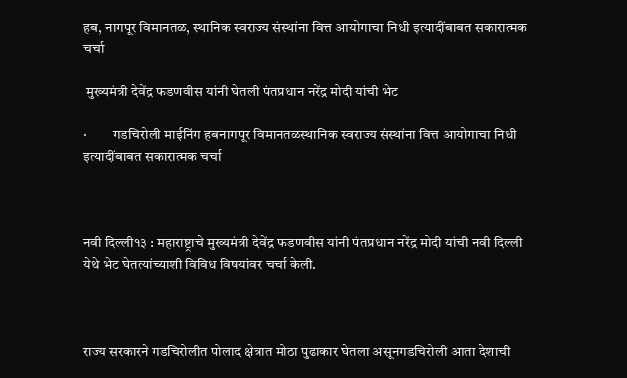हब, नागपूर विमानतळ, स्थानिक स्वराज्य संस्थांना वित्त आयोगाचा निधी इत्यादींबाबत सकारात्मक चर्चा

 मुख्यमंत्री देवेंद्र फडणवीस यांनी घेतली पंतप्रधान नरेंद्र मोदी यांची भेट

·         गडचिरोली माईनिंग हबनागपूर विमानतळस्थानिक स्वराज्य संस्थांना वित्त आयोगाचा निधी इत्यादींबाबत सकारात्मक चर्चा



नवी दिल्ली१३ : महाराष्ट्राचे मुख्यमंत्री देवेंद्र फडणवीस यांनी पंतप्रधान नरेंद्र मोदी यांची नवी दिल्ली येथे भेट घेतत्यांच्याशी विविध विषयांवर चर्चा केली.



राज्य सरकारने गडचिरोलीत पोलाद क्षेत्रात मोठा पुढाकार घेतला असूनगडचिरोली आता देशाची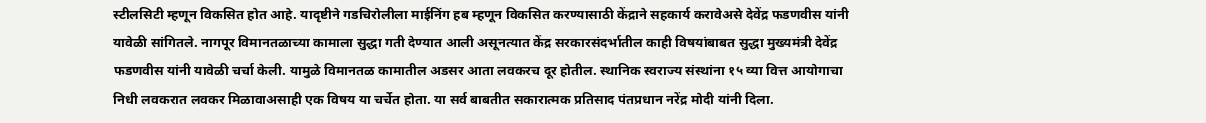स्टीलसिटी म्हणून विकसित होत आहे. यादृष्टीने गडचिरोलीला माईनिंग हब म्हणून विकसित करण्यासाठी केंद्राने सहकार्य करावेअसे देवेंद्र फडणवीस यांनी यावेळी सांगितले. नागपूर विमानतळाच्या कामाला सुद्धा गती देण्यात आली असूनत्यात केंद्र सरकारसंदर्भातील काही विषयांबाबत सुद्धा मुख्यमंत्री देवेंद्र फडणवीस यांनी यावेळी चर्चा केली. यामुळे विमानतळ कामातील अडसर आता लवकरच दूर होतील. स्थानिक स्वराज्य संस्थांना १५ व्या वित्त आयोगाचा निधी लवकरात लवकर मिळावाअसाही एक विषय या चर्चेत होता. या सर्व बाबतीत सकारात्मक प्रतिसाद पंतप्रधान नरेंद्र मोदी यांनी दिला.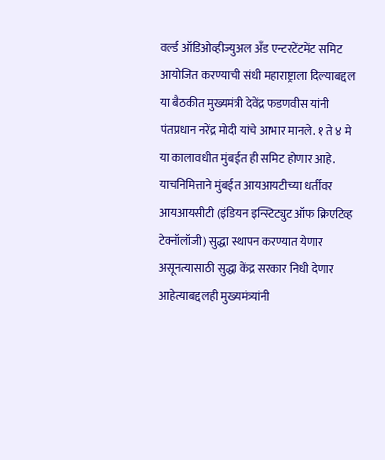वर्ल्ड ऑडिओव्हीज्युअल अँड एन्टरटेंटमेंट समिट आयोजित करण्याची संधी महाराष्ट्राला दिल्याबद्दल या बैठकीत मुख्यमंत्री देवेंद्र फडणवीस यांनी पंतप्रधान नरेंद्र मोदी यांचे आभार मानले. १ ते ४ मे या कालावधीत मुंबईत ही समिट होणार आहे. याचनिमित्ताने मुंबईत आयआयटीच्या धर्तीवर आयआयसीटी (इंडियन इन्स्टिट्युट ऑफ क्रिएटिव्ह टेक्नॉलॉजी) सुद्धा स्थापन करण्यात येणार असूनत्यासाठी सुद्धा केंद्र सरकार निधी देणार आहेत्याबद्दलही मुख्यमंत्र्यांनी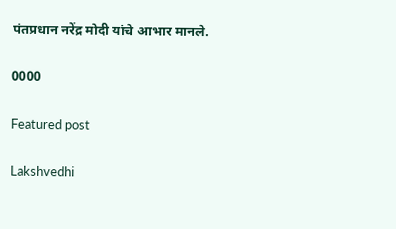पंतप्रधान नरेंद्र मोदी यांचे आभार मानले.

0000

Featured post

Lakshvedhi